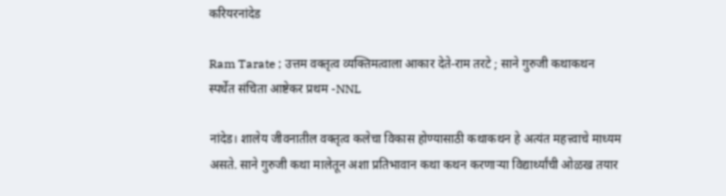करियरनांदेड

Ram Tarate ; उत्तम वक्तृत्व व्यक्तिमत्वाला आकार देते-राम तरटे ; साने गुरुजी कथाकथन स्पर्धेत संचिता आष्टेकर प्रथम -NNL

नांदेड। शालेय जीवनातील वक्तृत्व कलेचा विकास होण्यासाठी कथाकथन हे अत्यंत महत्त्वाचे माध्यम असते. साने गुरुजी कथा मालेतून अशा प्रतिभावान कथा कथन करणाऱ्या विद्यार्थ्यांची ओळख तयार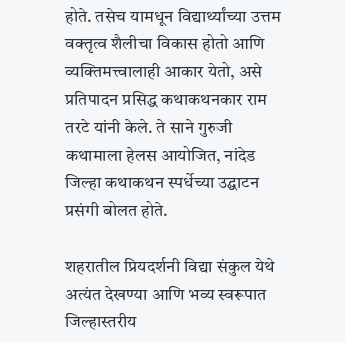होते. तसेच यामधून विद्यार्थ्यांच्या उत्तम वक्तृत्व शैलीचा विकास होतो आणि व्यक्तिमत्त्वालाही आकार येतो, असे प्रतिपादन प्रसिद्ध कथाकथनकार राम तरटे यांनी केले. ते साने गुरुजी कथामाला हेलस आयोजित, नांदेड जिल्हा कथाकथन स्पर्धेच्या उद्घाटन प्रसंगी बोलत होते.

शहरातील प्रियदर्शनी विद्या संकुल येथे अत्यंत देखण्या आणि भव्य स्वरूपात जिल्हास्तरीय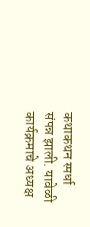कथाकथन स्पर्धा संपन्न झाली. यावेळी कार्यक्रमाचे अध्यक्ष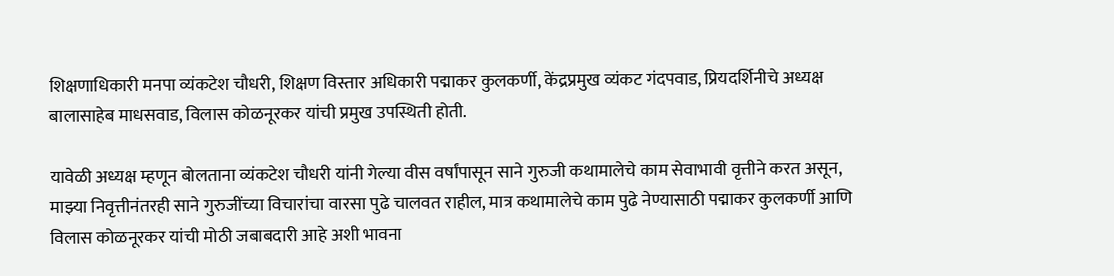शिक्षणाधिकारी मनपा व्यंकटेश चौधरी, शिक्षण विस्तार अधिकारी पद्माकर कुलकर्णी, केंद्रप्रमुख व्यंकट गंदपवाड, प्रियदर्शिनीचे अध्यक्ष बालासाहेब माधसवाड, विलास कोळनूरकर यांची प्रमुख उपस्थिती होती.

यावेळी अध्यक्ष म्हणून बोलताना व्यंकटेश चौधरी यांनी गेल्या वीस वर्षांपासून साने गुरुजी कथामालेचे काम सेवाभावी वृत्तीने करत असून, माझ्या निवृत्तीनंतरही साने गुरुजींच्या विचारांचा वारसा पुढे चालवत राहील, मात्र कथामालेचे काम पुढे नेण्यासाठी पद्माकर कुलकर्णी आणि विलास कोळनूरकर यांची मोठी जबाबदारी आहे अशी भावना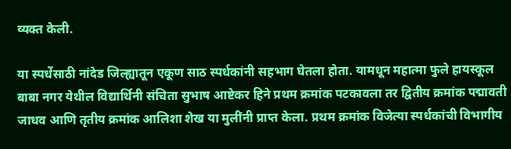व्यक्त केली.

या स्पर्धेसाठी नांदेड जिल्ह्यातून एकूण साठ स्पर्धकांनी सहभाग घेतला होता. यामधून महात्मा फुले हायस्कूल बाबा नगर येथील विद्यार्थिनी संचिता सुभाष आष्टेकर हिने प्रथम क्रमांक पटकावला तर द्वितीय क्रमांक पद्मावती जाधव आणि तृतीय क्रमांक आलिशा शेख या मुलींनी प्राप्त केला. प्रथम क्रमांक विजेत्या स्पर्धकांची विभागीय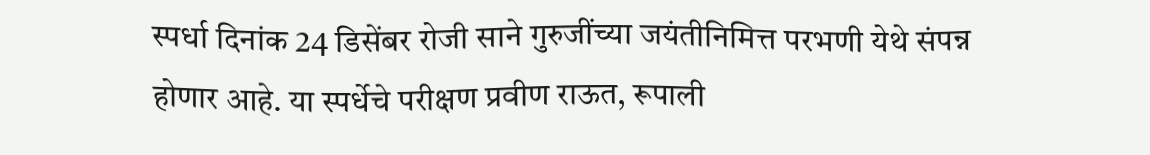स्पर्धा दिनांक 24 डिसेंबर रोजी साने गुरुजींच्या जयंतीनिमित्त परभणी येथे संपन्न होणार आहे. या स्पर्धेचे परीक्षण प्रवीण राऊत, रूपाली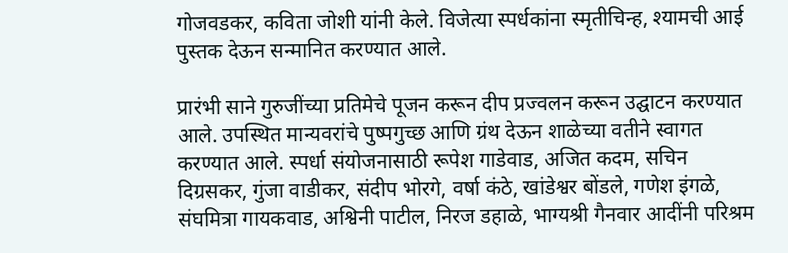गोजवडकर, कविता जोशी यांनी केले. विजेत्या स्पर्धकांना स्मृतीचिन्ह, श्यामची आई पुस्तक देऊन सन्मानित करण्यात आले.

प्रारंभी साने गुरुजींच्या प्रतिमेचे पूजन करून दीप प्रज्वलन करून उद्घाटन करण्यात आले. उपस्थित मान्यवरांचे पुष्पगुच्छ आणि ग्रंथ देऊन शाळेच्या वतीने स्वागत करण्यात आले. स्पर्धा संयोजनासाठी रूपेश गाडेवाड, अजित कदम, सचिन दिग्रसकर, गुंजा वाडीकर, संदीप भोरगे, वर्षा कंठे, खांडेश्वर बोंडले, गणेश इंगळे, संघमित्रा गायकवाड, अश्विनी पाटील, निरज डहाळे, भाग्यश्री गैनवार आदींनी परिश्रम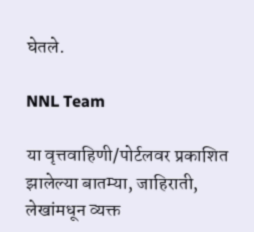घेतले.

NNL Team

या वृत्तवाहिणी/पोर्टलवर प्रकाशित झालेल्या बातम्या, जाहिराती, लेखांमधून व्यक्त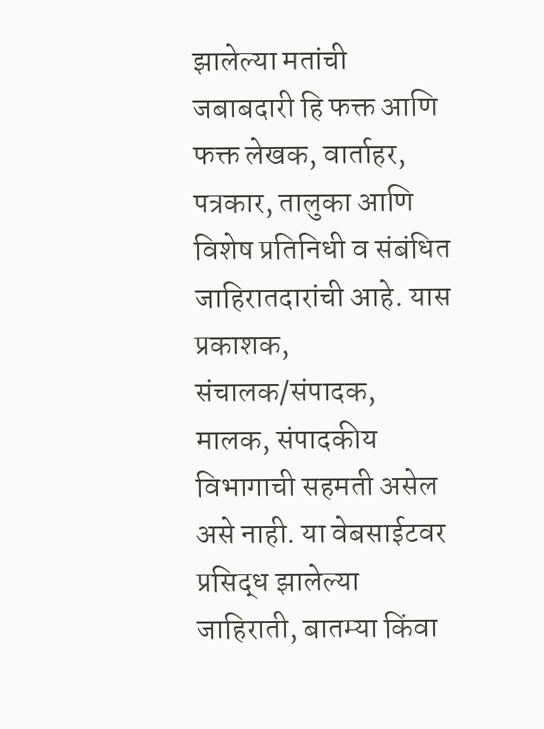झालेल्या मतांची जबाबदारी हि फक्त आणि फक्त लेखक, वार्ताहर, पत्रकार, तालुका आणि विशेष प्रतिनिधी व संबंधित जाहिरातदारांची आहे. यास प्रकाशक, संचालक/संपादक, मालक, संपादकीय विभागाची सहमती असेल असे नाही. या वेबसाईटवर प्रसिद्ध झालेल्या जाहिराती, बातम्या किंवा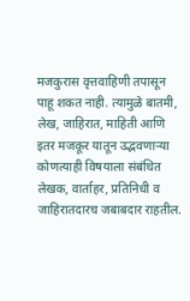मजकुरास वृत्तवाहिणी तपासून पाहू शकत नाही. त्यामुळे बातमी, लेख, जाहिरात, माहिती आणि इतर मजकूर यातून उद्भवणाऱ्या कोणत्याही विषयाला संबंधित लेखक, वार्ताहर, प्रतिनिधी व जाहिरातदारच जबाबदार राहतील.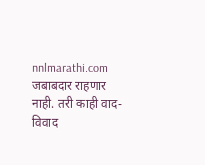nnlmarathi.com जबाबदार राहणार नाही. तरी काही वाद-विवाद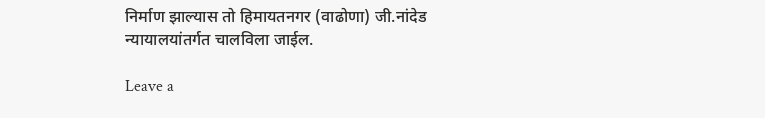निर्माण झाल्यास तो हिमायतनगर (वाढोणा) जी.नांदेड न्यायालयांतर्गत चालविला जाईल.

Leave a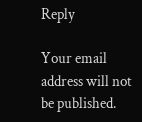Reply

Your email address will not be published.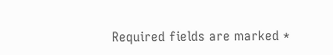Required fields are marked *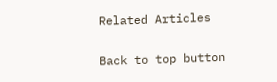Related Articles

Back to top button